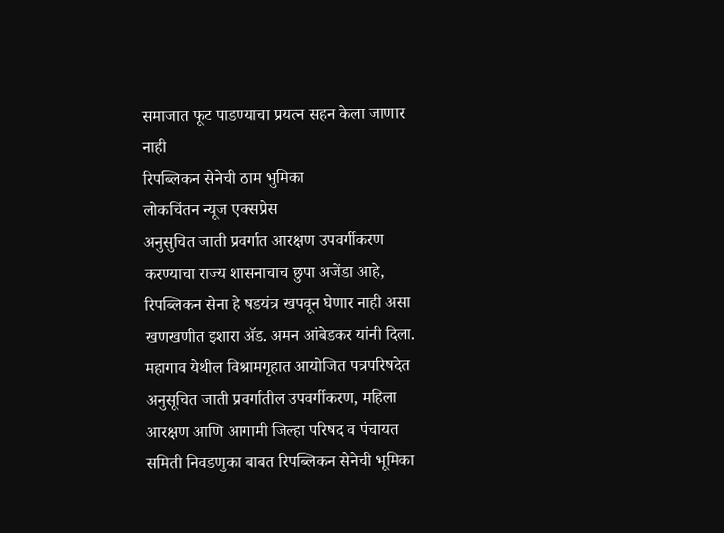समाजात फूट पाडण्याचा प्रयत्न सहन केला जाणार नाही
रिपब्लिकन सेनेची ठाम भुमिका
लोकचिंतन न्यूज एक्सप्रेस
अनुसुचित जाती प्रवर्गात आरक्षण उपवर्गीकरण करण्याचा राज्य शासनाचाच छुपा अजेंडा आहे, रिपब्लिकन सेना हे षडयंत्र खपवून घेणार नाही असा खणखणीत इशारा ॲड. अमन आंबेडकर यांनी दिला. महागाव येथील विश्रामगृहात आयोजित पत्रपरिषदेत अनुसूचित जाती प्रवर्गातील उपवर्गीकरण, महिला आरक्षण आणि आगामी जिल्हा परिषद व पंचायत समिती निवडणुका बाबत रिपब्लिकन सेनेची भूमिका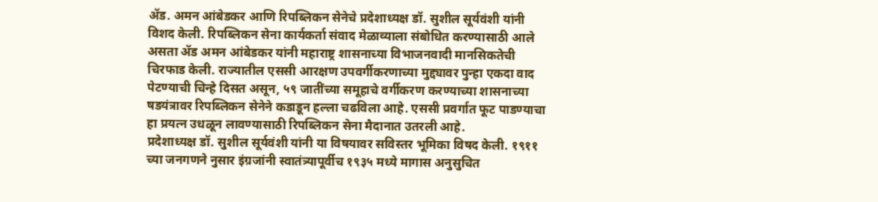ॲड. अमन आंबेडकर आणि रिपब्लिकन सेनेचे प्रदेशाध्यक्ष डॉ. सुशील सूर्यवंशी यांनी विशद केली. रिपब्लिकन सेना कार्यकर्ता संवाद मेळाव्याला संबोधित करण्यासाठी आले असता ॲड अमन आंबेडकर यांनी महाराष्ट्र शासनाच्या विभाजनवादी मानसिकतेची चिरफाड केली. राज्यातील एससी आरक्षण उपवर्गीकरणाच्या मुद्द्यावर पुन्हा एकदा वाद पेटण्याची चिन्हे दिसत असून, ५९ जातींच्या समूहाचे वर्गीकरण करण्याच्या शासनाच्या षडयंत्रावर रिपब्लिकन सेनेने कडाडून हल्ला चढविला आहे. एससी प्रवर्गात फूट पाडण्याचा हा प्रयत्न उधळून लावण्यासाठी रिपब्लिकन सेना मैदानात उतरली आहे.
प्रदेशाध्यक्ष डॉ. सुशील सूर्यवंशी यांनी या विषयावर सविस्तर भूमिका विषद केली. १९११ च्या जनगणने नुसार इंग्रजांनी स्वातंत्र्यापूर्वीच १९३५ मध्ये मागास अनुसुचित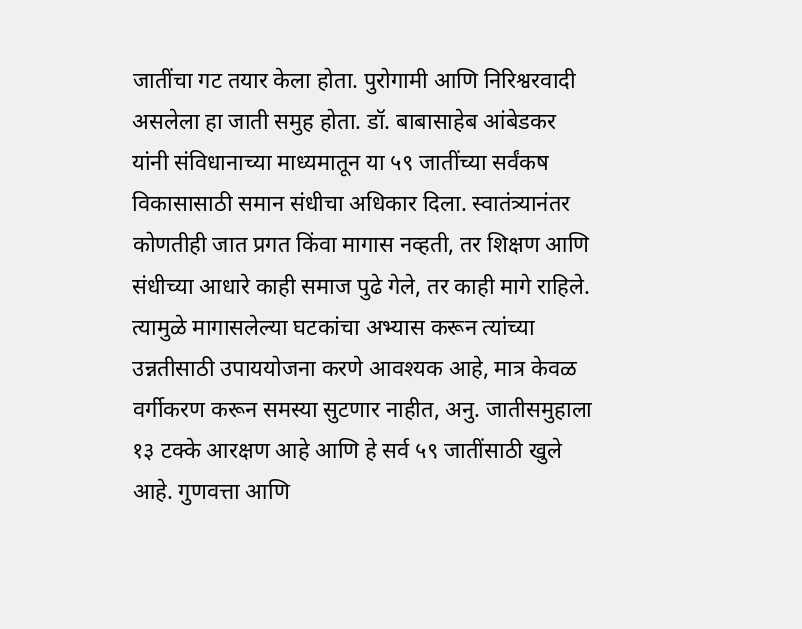जातींचा गट तयार केला होता. पुरोगामी आणि निरिश्वरवादी असलेला हा जाती समुह होता. डॉ. बाबासाहेब आंबेडकर यांनी संविधानाच्या माध्यमातून या ५९ जातींच्या सर्वंकष विकासासाठी समान संधीचा अधिकार दिला. स्वातंत्र्यानंतर कोणतीही जात प्रगत किंवा मागास नव्हती, तर शिक्षण आणि संधीच्या आधारे काही समाज पुढे गेले, तर काही मागे राहिले. त्यामुळे मागासलेल्या घटकांचा अभ्यास करून त्यांच्या उन्नतीसाठी उपाययोजना करणे आवश्यक आहे, मात्र केवळ वर्गीकरण करून समस्या सुटणार नाहीत, अनु. जातीसमुहाला १३ टक्के आरक्षण आहे आणि हे सर्व ५९ जातींसाठी खुले आहे. गुणवत्ता आणि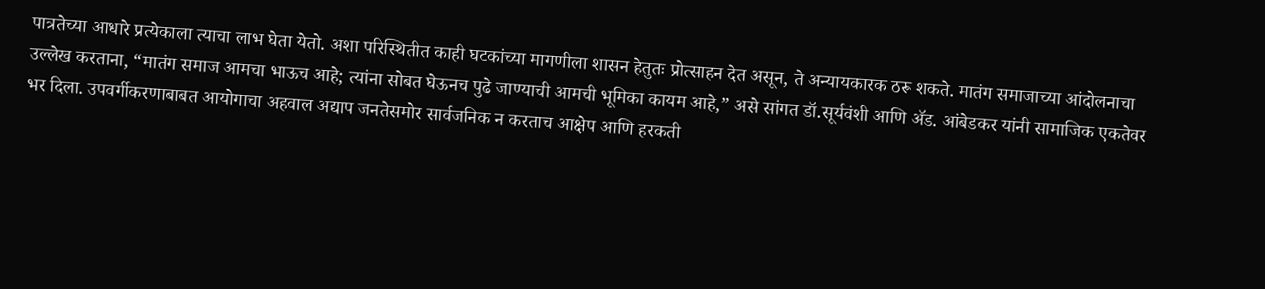पात्रतेच्या आधारे प्रत्येकाला त्याचा लाभ घेता येतो. अशा परिस्थितीत काही घटकांच्या मागणीला शासन हेतुतः प्रोत्साहन देत असून, ते अन्यायकारक ठरू शकते. मातंग समाजाच्या आंदोलनाचा उल्लेख करताना, “मातंग समाज आमचा भाऊच आहे; त्यांना सोबत घेऊनच पुढे जाण्याची आमची भूमिका कायम आहे,” असे सांगत डॉ.सूर्यवंशी आणि ॲड. आंबेडकर यांनी सामाजिक एकतेवर भर दिला. उपवर्गीकरणाबाबत आयोगाचा अहवाल अद्याप जनतेसमोर सार्वजनिक न करताच आक्षेप आणि हरकती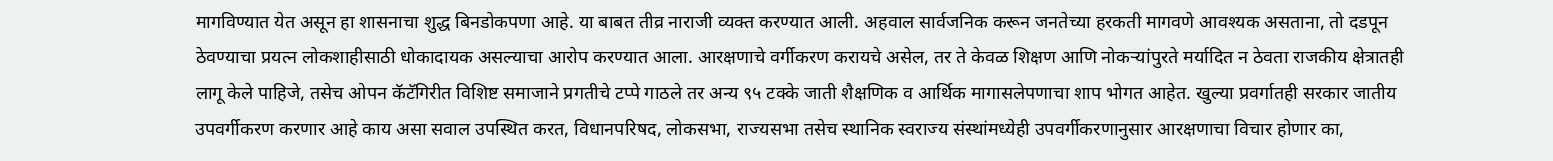मागविण्यात येत असून हा शासनाचा शुद्ध बिनडोकपणा आहे. या बाबत तीव्र नाराजी व्यक्त करण्यात आली. अहवाल सार्वजनिक करून जनतेच्या हरकती मागवणे आवश्यक असताना, तो दडपून ठेवण्याचा प्रयत्न लोकशाहीसाठी धोकादायक असल्याचा आरोप करण्यात आला. आरक्षणाचे वर्गीकरण करायचे असेल, तर ते केवळ शिक्षण आणि नोकऱ्यांपुरते मर्यादित न ठेवता राजकीय क्षेत्रातही लागू केले पाहिजे, तसेच ओपन कॅटॅगिरीत विशिष्ट समाजाने प्रगतीचे टप्पे गाठले तर अन्य ९५ टक्के जाती शैक्षणिक व आर्थिक मागासलेपणाचा शाप भोगत आहेत. खुल्या प्रवर्गातही सरकार जातीय उपवर्गीकरण करणार आहे काय असा सवाल उपस्थित करत, विधानपरिषद, लोकसभा, राज्यसभा तसेच स्थानिक स्वराज्य संस्थांमध्येही उपवर्गीकरणानुसार आरक्षणाचा विचार होणार का,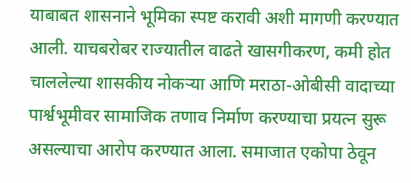याबाबत शासनाने भूमिका स्पष्ट करावी अशी मागणी करण्यात आली. याचबरोबर राज्यातील वाढते खासगीकरण, कमी होत चाललेल्या शासकीय नोकऱ्या आणि मराठा-ओबीसी वादाच्या पार्श्वभूमीवर सामाजिक तणाव निर्माण करण्याचा प्रयत्न सुरू असल्याचा आरोप करण्यात आला. समाजात एकोपा ठेवून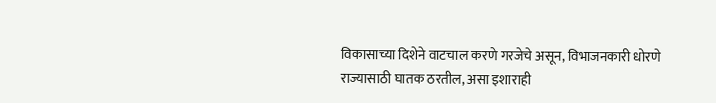विकासाच्या दिशेने वाटचाल करणे गरजेचे असून, विभाजनकारी धोरणे राज्यासाठी घातक ठरतील, असा इशाराही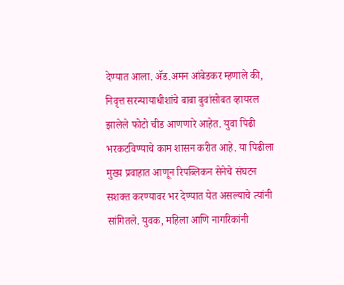देण्यात आला. ॲड.अमन आंबेडकर म्हणाले की, निवृत्त सरन्यायाधीशांचे बाबा बुवांसोबत व्हायरल झालेले फोटो चीड आणणारे आहेत. युवा पिढी भरकटविण्याचे काम शासन करीत आहे. या पिढीला मुख्य प्रवाहात आणून रिपब्लिकन सेनेचे संघटन सशक्त करण्यावर भर देण्यात येत असल्याचे त्यांनी सांगितले. युवक, महिला आणि नागरिकांनी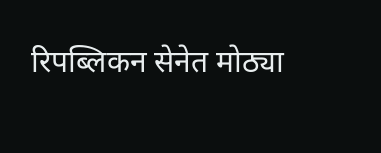रिपब्लिकन सेनेत मोठ्या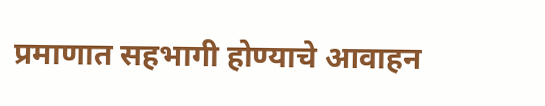प्रमाणात सहभागी होण्याचे आवाहन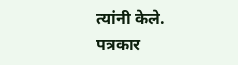त्यांनी केले. पत्रकार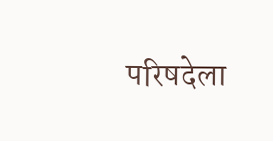परिषदेला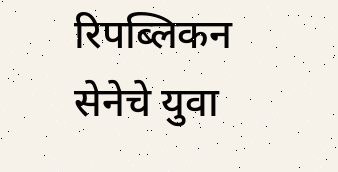रिपब्लिकन सेनेचे युवा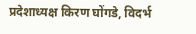प्रदेशाध्यक्ष किरण घोंगडे, विदर्भ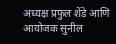अध्यक्ष प्रफुल शेंडे आणि आयोजक सुनील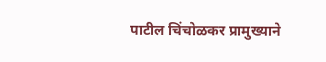पाटील चिंचोळकर प्रामुख्याने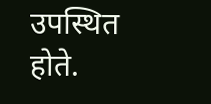उपस्थित होते.